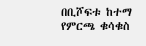በቢሾፍቱ ከተማ የምርጫ ቁሳቁስ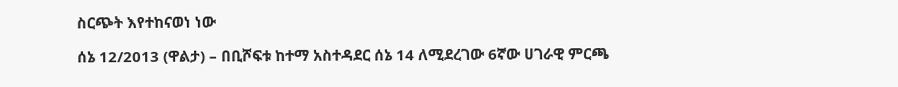ስርጭት እየተከናወነ ነው

ሰኔ 12/2013 (ዋልታ) – በቢሾፍቱ ከተማ አስተዳደር ሰኔ 14 ለሚደረገው 6ኛው ሀገራዊ ምርጫ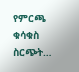የምርጫ ቁሳቁስ ስርጭት…